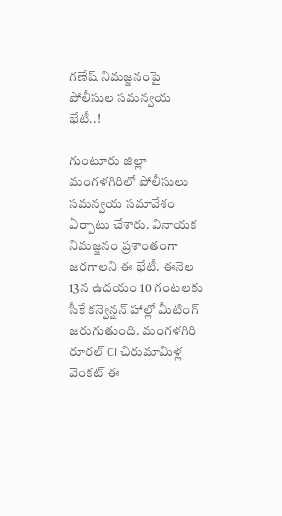గణేష్ నిమజ్జనంపై పోలీసుల సమన్వయ భేటీ..!

గుంటూరు జిల్లా మంగళగిరిలో పోలీసులు సమన్వయ సమావేశం ఏర్పాటు చేశారు. వినాయక నిమజ్జనం ప్రశాంతంగా జరగాలని ఈ భేటీ. ఈనెల 13న ఉదయం 10 గంటలకు సీకే కన్వెన్షన్ హాల్లో మీటింగ్ జరుగుతుంది. మంగళగిరి రూరల్ CI చిరుమామిళ్ల వెంకట్ ఈ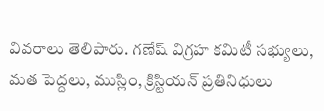వివరాలు తెలిపారు. గణేష్ విగ్రహ కమిటీ సభ్యులు, మత పెద్దలు, ముస్లిం, క్రిస్టియన్ ప్రతినిధులు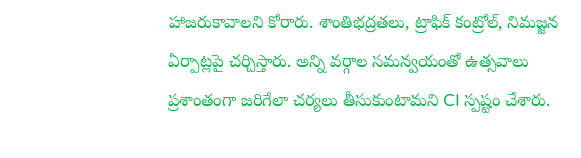హాజరుకావాలని కోరారు. శాంతిభద్రతలు, ట్రాఫిక్ కంట్రోల్, నిమజ్జన ఏర్పాట్లపై చర్చిస్తారు. అన్ని వర్గాల సమన్వయంతో ఉత్సవాలు ప్రశాంతంగా జరిగేలా చర్యలు తీసుకుంటామని CI స్పష్టం చేశారు.